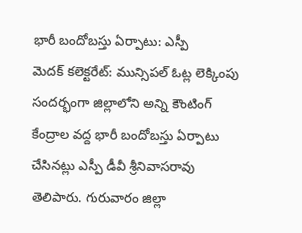భారీ బందోబస్తు ఏర్పాటు: ఎస్పీ
మెదక్ కలెక్టరేట్: మున్సిపల్ ఓట్ల లెక్కింపు సందర్భంగా జిల్లాలోని అన్ని కౌంటింగ్ కేంద్రాల వద్ద భారీ బందోబస్తు ఏర్పాటు చేసినట్లు ఎస్పీ డీవీ శ్రీనివాసరావు తెలిపారు. గురువారం జిల్లా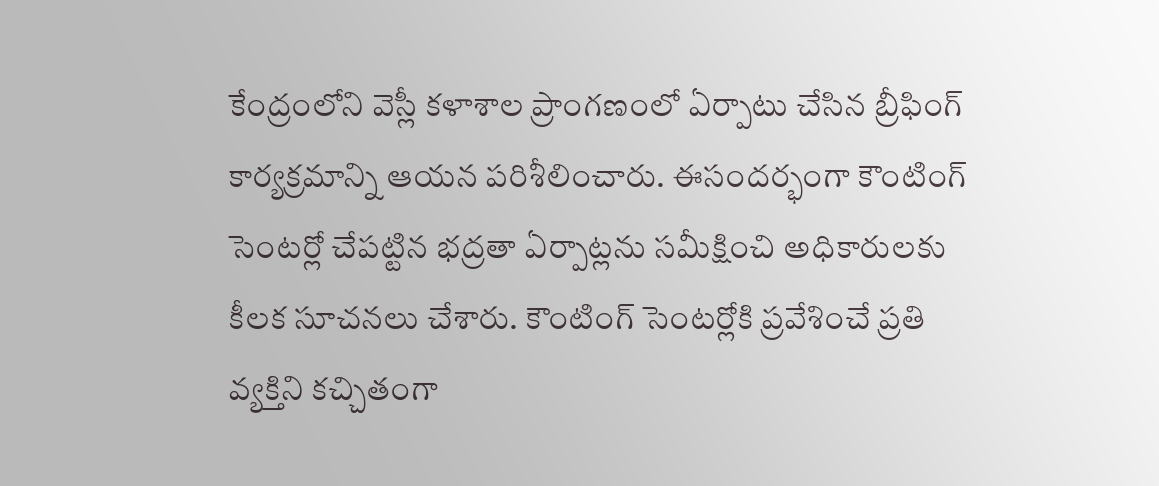కేంద్రంలోని వెస్లీ కళాశాల ప్రాంగణంలో ఏర్పాటు చేసిన బ్రీఫింగ్ కార్యక్రమాన్ని ఆయన పరిశీలించారు. ఈసందర్భంగా కౌంటింగ్ సెంటర్లో చేపట్టిన భద్రతా ఏర్పాట్లను సమీక్షించి అధికారులకు కీలక సూచనలు చేశారు. కౌంటింగ్ సెంటర్లోకి ప్రవేశించే ప్రతి వ్యక్తిని కచ్చితంగా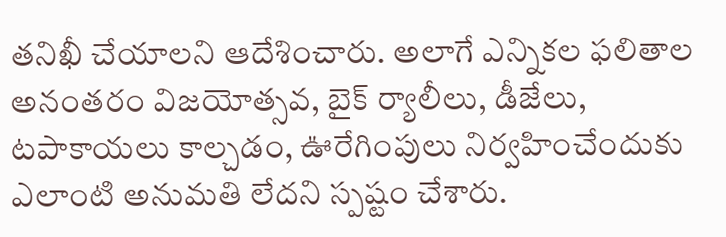తనిఖీ చేయాలని ఆదేశించారు. అలాగే ఎన్నికల ఫలితాల అనంతరం విజయోత్సవ, బైక్ ర్యాలీలు, డీజేలు, టపాకాయలు కాల్చడం, ఊరేగింపులు నిర్వహించేందుకు ఎలాంటి అనుమతి లేదని స్పష్టం చేశారు.